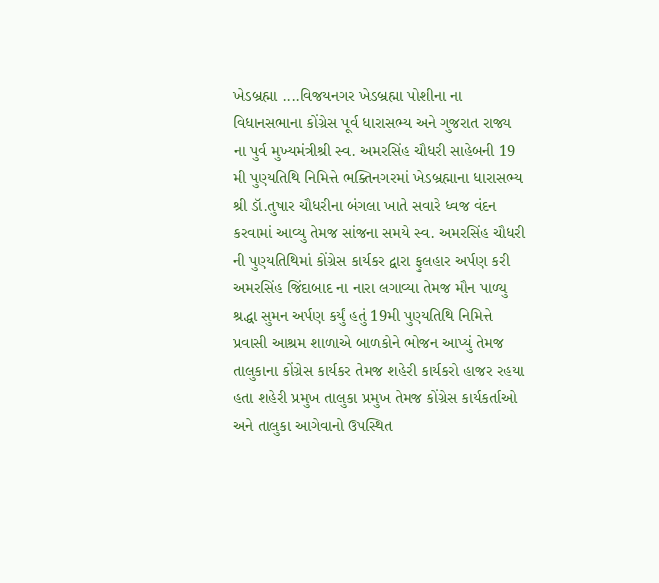ખેડબ્રહ્મા ....વિજયનગર ખેડબ્રહ્મા પોશીના ના વિધાનસભાના કોંગ્રેસ પૂર્વ ધારાસભ્ય અને ગુજરાત રાજ્ય ના પુર્વ મુખ્યમંત્રીશ્રી સ્વ. અમરસિંહ ચૌધરી સાહેબની 19 મી પુણ્યતિથિ નિમિત્તે ભક્તિનગરમાં ખેડબ્રહ્માના ધારાસભ્ય શ્રી ડૉ.તુષાર ચૌધરીના બંગલા ખાતે સવારે ધ્વજ વંદન કરવામાં આવ્યુ તેમજ સાંજના સમયે સ્વ. અમરસિંહ ચૌધરી ની પુણ્યતિથિમાં કોંગ્રેસ કાર્યકર દ્વારા ફુલહાર અર્પણ કરી અમરસિંહ જિંદાબાદ ના નારા લગાવ્યા તેમજ મૌન પાળ્યુ શ્રદ્ધા સુમન અર્પણ કર્યું હતું 19મી પુણ્યતિથિ નિમિત્તે પ્રવાસી આશ્રમ શાળાએ બાળકોને ભોજન આપ્યું તેમજ તાલુકાના કોંગ્રેસ કાર્યકર તેમજ શહેરી કાર્યકરો હાજર રહયા હતા શહેરી પ્રમુખ તાલુકા પ્રમુખ તેમજ કોંગ્રેસ કાર્યકર્તાઓ અને તાલુકા આગેવાનો ઉપસ્થિત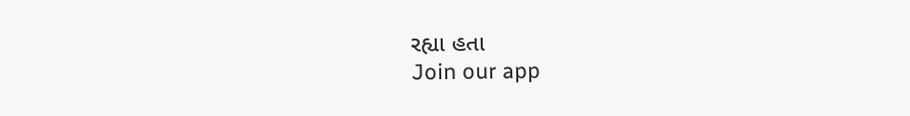રહ્યા હતા
Join our app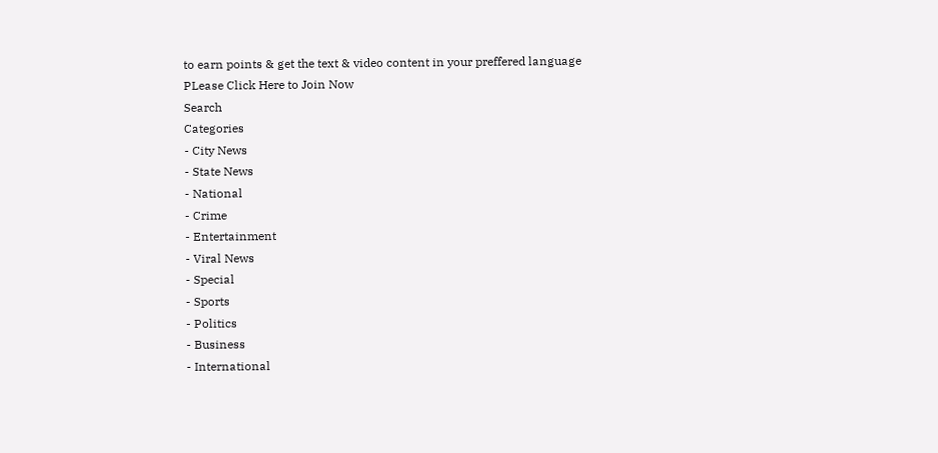to earn points & get the text & video content in your preffered language
PLease Click Here to Join Now
Search
Categories
- City News
- State News
- National
- Crime
- Entertainment
- Viral News
- Special
- Sports
- Politics
- Business
- International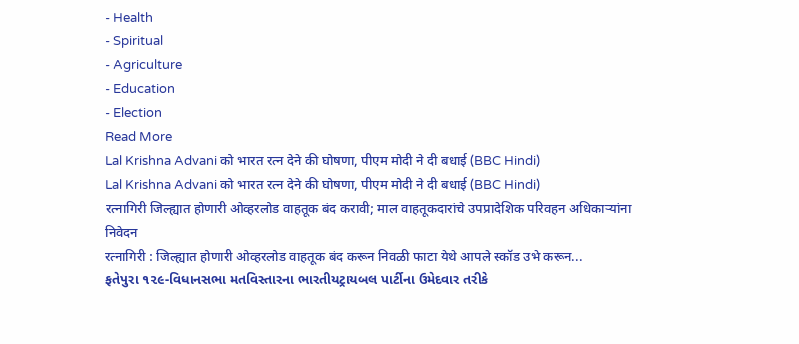- Health
- Spiritual
- Agriculture
- Education
- Election
Read More
Lal Krishna Advani को भारत रत्न देने की घोषणा, पीएम मोदी ने दी बधाई (BBC Hindi)
Lal Krishna Advani को भारत रत्न देने की घोषणा, पीएम मोदी ने दी बधाई (BBC Hindi)
रत्नागिरी जिल्ह्यात होणारी ओव्हरलोड वाहतूक बंद करावी; माल वाहतूकदारांचे उपप्रादेशिक परिवहन अधिकाऱ्यांना निवेदन
रत्नागिरी : जिल्ह्यात होणारी ओव्हरलोड वाहतूक बंद करून निवळी फाटा येथे आपले स्कॉड उभे करून...
ફતેપુરા ૧૨૯-વિધાનસભા મતવિસ્તારના ભારતીયટ્રાયબલ પાર્ટીના ઉમેદવાર તરીકે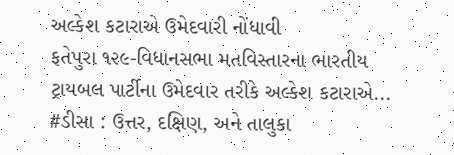અલ્કેશ કટારાએ ઉમેદવારી નોંધાવી
ફતેપુરા ૧૨૯-વિધાનસભા મતવિસ્તારના ભારતીય ટ્રાયબલ પાર્ટીના ઉમેદવાર તરીકે અલ્કેશ કટારાએ...
#ડીસા : ઉત્તર, દક્ષિણ, અને તાલુકા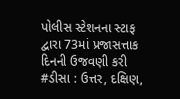પોલીસ સ્ટેશનના સ્ટાફ દ્વારા 73માં પ્રજાસત્તાક દિનની ઉજવણી કરી
#ડીસા : ઉત્તર, દક્ષિણ,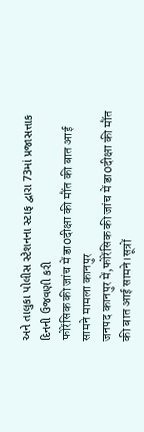અને તાલુકા પોલીસ સ્ટેશનના સ્ટાફ દ્વારા 73માં પ્રજાસત્તાક દિનની ઉજવણી કરી
फोरेंसिक की जांच में डा0दीक्षा की मौंत की बात आई सामने मामला कानपुर
जनपद कानपुर में,फोरेंसिक की जांच में डा0दीक्षा की मौंत की बात आई सामने।सूत्रों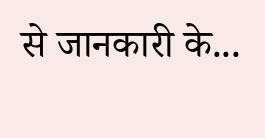से जानकारी के...